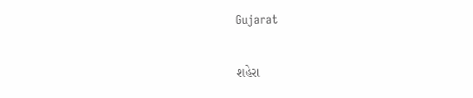Gujarat

શહેરા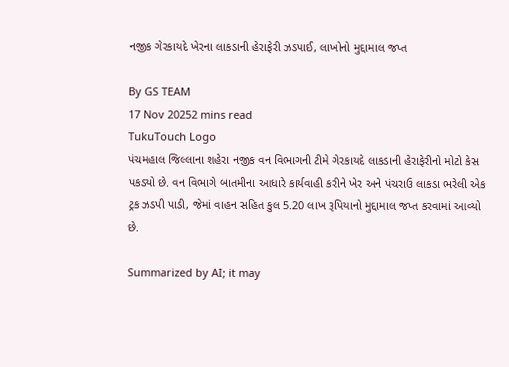નજીક ગેરકાયદે ખેરના લાકડાની હેરાફેરી ઝડપાઈ, લાખોનો મુદ્દામાલ જપ્ત

By GS TEAM
17 Nov 20252 mins read
TukuTouch Logo
પંચમહાલ જિલ્લાના શહેરા નજીક વન વિભાગની ટીમે ગેરકાયદે લાકડાની હેરાફેરીનો મોટો કેસ પકડ્યો છે. વન વિભાગે બાતમીના આધારે કાર્યવાહી કરીને ખેર અને પંચરાઉ લાકડા ભરેલી એક ટ્રક ઝડપી પાડી, જેમાં વાહન સહિત કુલ 5.20 લાખ રૂપિયાનો મુદ્દામાલ જપ્ત કરવામાં આવ્યો છે.

Summarized by AI; it may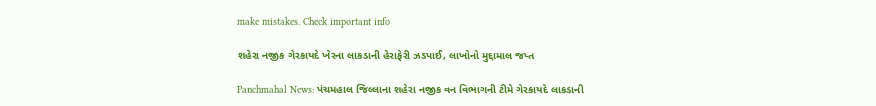make mistakes. Check important info

શહેરા નજીક ગેરકાયદે ખેરના લાકડાની હેરાફેરી ઝડપાઈ, લાખોનો મુદ્દામાલ જપ્ત

Panchmahal News: પંચમહાલ જિલ્લાના શહેરા નજીક વન વિભાગની ટીમે ગેરકાયદે લાકડાની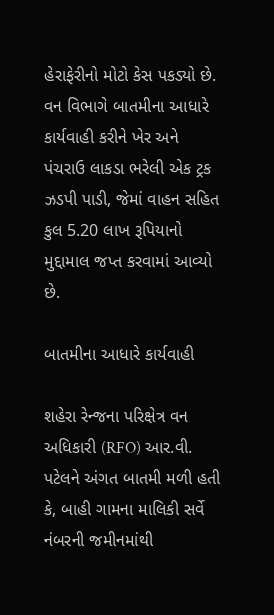હેરાફેરીનો મોટો કેસ પકડ્યો છે. વન વિભાગે બાતમીના આધારે કાર્યવાહી કરીને ખેર અને પંચરાઉ લાકડા ભરેલી એક ટ્રક ઝડપી પાડી, જેમાં વાહન સહિત કુલ 5.20 લાખ રૂપિયાનો મુદ્દામાલ જપ્ત કરવામાં આવ્યો છે.

બાતમીના આધારે કાર્યવાહી

શહેરા રેન્જના પરિક્ષેત્ર વન અધિકારી (RFO) આર.વી. પટેલને અંગત બાતમી મળી હતી કે, બાહી ગામના માલિકી સર્વે નંબરની જમીનમાંથી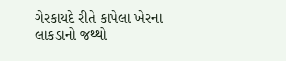ગેરકાયદે રીતે કાપેલા ખેરના લાકડાનો જથ્થો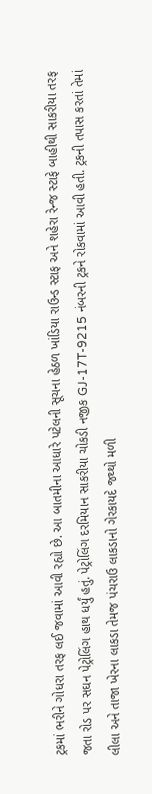ટ્રકમાં ભરીને ગોધરા તરફ લઈ જવામાં આવી રહ્યો છે. આ બાતમીના આધારે પટેલની સૂચના હેઠળ ખાંડિયા રાઉન્ડ સ્ટાફ અને શહેરા રેન્જ સ્ટાફે બાહીથી સાકરીયા તરફ જતા રોડ પર સઘન પેટ્રોલિંગ હાથ ધર્યું હતું. પેટ્રોલિંગ દરમિયાન સાકરીયા ચોકડી નજીક GJ-17T-9215 નંબરની ટ્રકને રોકવામાં આવી હતી. ટ્રકની તપાસ કરતાં તેમાં લીલા અને તાજા ખેરના લાકડા તેમજ પંચરાઉ લાકડાનો ગેરકાયદે જથ્થો મળી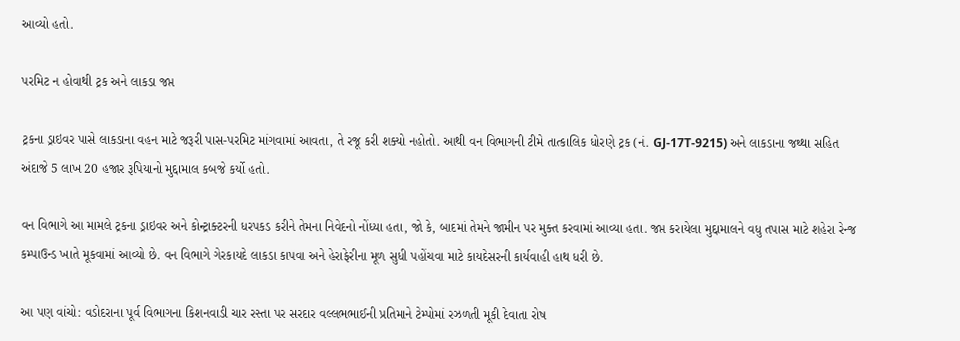આવ્યો હતો.

પરમિટ ન હોવાથી ટ્રક અને લાકડા જપ્ત

ટ્રકના ડ્રાઇવર પાસે લાકડાના વહન માટે જરૂરી પાસ-પરમિટ માંગવામાં આવતા, તે રજૂ કરી શક્યો નહોતો. આથી વન વિભાગની ટીમે તાત્કાલિક ધોરણે ટ્રક (નં. GJ-17T-9215) અને લાકડાના જથ્થા સહિત અંદાજે 5 લાખ 20 હજાર રૂપિયાનો મુદ્દામાલ કબજે કર્યો હતો.

વન વિભાગે આ મામલે ટ્રકના ડ્રાઇવર અને કોન્ટ્રાક્ટરની ધરપકડ કરીને તેમના નિવેદનો નોંધ્યા હતા, જો કે, બાદમાં તેમને જામીન પર મુક્ત કરવામાં આવ્યા હતા. જપ્ત કરાયેલા મુદ્દામાલને વધુ તપાસ માટે શહેરા રેન્જ કમ્પાઉન્ડ ખાતે મૂકવામાં આવ્યો છે. વન વિભાગે ગેરકાયદે લાકડા કાપવા અને હેરાફેરીના મૂળ સુધી પહોંચવા માટે કાયદેસરની કાર્યવાહી હાથ ધરી છે.

આ પણ વાંચો: વડોદરાના પૂર્વ વિભાગના કિશનવાડી ચાર રસ્તા પર સરદાર વલ્લભભાઈની પ્રતિમાને ટેમ્પોમાં રઝળતી મૂકી દેવાતા રોષ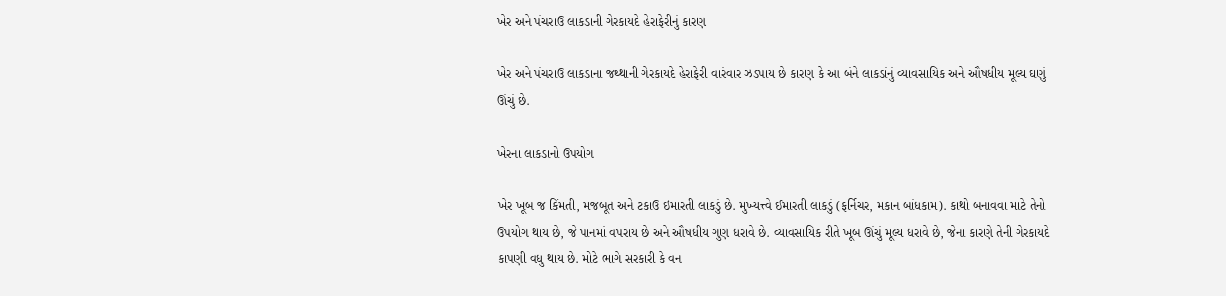ખેર અને પંચરાઉ લાકડાની ગેરકાયદે હેરાફેરીનું કારણ

ખેર અને પંચરાઉ લાકડાના જથ્થાની ગેરકાયદે હેરાફેરી વારંવાર ઝડપાય છે કારણ કે આ બંને લાકડાંનું વ્યાવસાયિક અને ઔષધીય મૂલ્ય ઘણું ઊંચું છે.

ખેરના લાકડાનો ઉપયોગ

ખેર ખૂબ જ કિંમતી, મજબૂત અને ટકાઉ ઇમારતી લાકડું છે. મુખ્યત્ત્વે ઈમારતી લાકડું (ફર્નિચર, મકાન બાંધકામ). કાથો બનાવવા માટે તેનો ઉપયોગ થાય છે, જે પાનમાં વપરાય છે અને ઔષધીય ગુણ ધરાવે છે. વ્યાવસાયિક રીતે ખૂબ ઊંચું મૂલ્ય ધરાવે છે, જેના કારણે તેની ગેરકાયદે કાપણી વધુ થાય છે. મોટે ભાગે સરકારી કે વન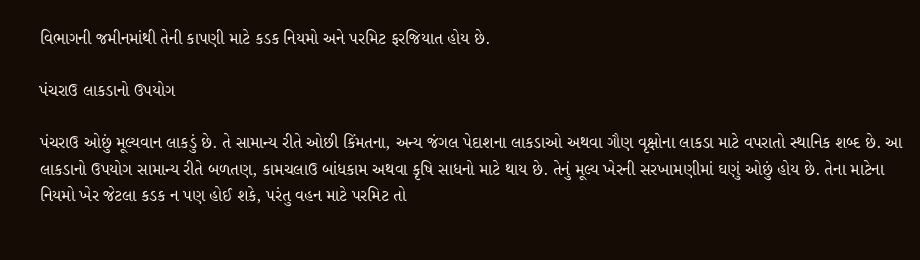વિભાગની જમીનમાંથી તેની કાપણી માટે કડક નિયમો અને પરમિટ ફરજિયાત હોય છે.

પંચરાઉ લાકડાનો ઉપયોગ

પંચરાઉ ઓછું મૂલ્યવાન લાકડું છે. તે સામાન્ય રીતે ઓછી કિંમતના, અન્ય જંગલ પેદાશના લાકડાઓ અથવા ગૌણ વૃક્ષોના લાકડા માટે વપરાતો સ્થાનિક શબ્દ છે. આ લાકડાનો ઉપયોગ સામાન્ય રીતે બળતણ, કામચલાઉ બાંધકામ અથવા કૃષિ સાધનો માટે થાય છે. તેનું મૂલ્ય ખેરની સરખામણીમાં ઘણું ઓછું હોય છે. તેના માટેના નિયમો ખેર જેટલા કડક ન પણ હોઈ શકે, પરંતુ વહન માટે પરમિટ તો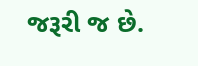જરૂરી જ છે.